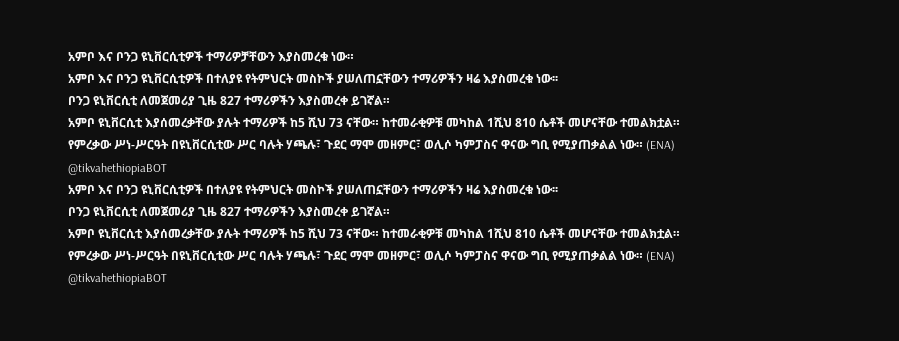አምቦ እና ቦንጋ ዩኒቨርሲቲዎች ተማሪዎቻቸውን እያስመረቁ ነው።
አምቦ እና ቦንጋ ዩኒቨርሲቲዎች በተለያዩ የትምህርት መስኮች ያሠለጠኗቸውን ተማሪዎችን ዛሬ እያስመረቁ ነው፡፡
ቦንጋ ዩኒቨርሲቲ ለመጀመሪያ ጊዜ 827 ተማሪዎችን እያስመረቀ ይገኛል።
አምቦ ዩኒቨርሲቲ እያሰመረቃቸው ያሉት ተማሪዎች ከ5 ሺህ 73 ናቸው። ከተመራቂዎቹ መካከል 1ሺህ 810 ሴቶች መሆናቸው ተመልክቷል።
የምረቃው ሥነ-ሥርዓት በዩኒቨርሲቲው ሥር ባሉት ሃጫሉ፣ ጉደር ማሞ መዘምር፣ ወሊሶ ካምፓስና ዋናው ግቢ የሚያጠቃልል ነው። (ENA)
@tikvahethiopiaBOT
አምቦ እና ቦንጋ ዩኒቨርሲቲዎች በተለያዩ የትምህርት መስኮች ያሠለጠኗቸውን ተማሪዎችን ዛሬ እያስመረቁ ነው፡፡
ቦንጋ ዩኒቨርሲቲ ለመጀመሪያ ጊዜ 827 ተማሪዎችን እያስመረቀ ይገኛል።
አምቦ ዩኒቨርሲቲ እያሰመረቃቸው ያሉት ተማሪዎች ከ5 ሺህ 73 ናቸው። ከተመራቂዎቹ መካከል 1ሺህ 810 ሴቶች መሆናቸው ተመልክቷል።
የምረቃው ሥነ-ሥርዓት በዩኒቨርሲቲው ሥር ባሉት ሃጫሉ፣ ጉደር ማሞ መዘምር፣ ወሊሶ ካምፓስና ዋናው ግቢ የሚያጠቃልል ነው። (ENA)
@tikvahethiopiaBOT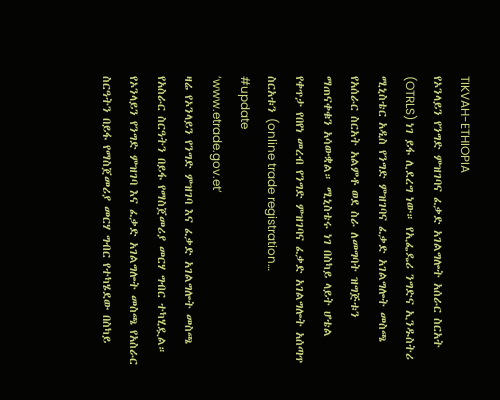TIKVAH-ETHIOPIA
የኦንላይን የንግድ ምዝገባና ፈቃድ አገልግሎት አሰራር ስርአት (OTRLS) ነገ ይፋ ሊደረግ ነው። የኢፌዴሪ ንግድና ኢንዱስትሪ ሚኒስቴር አዲስ የንግድ ምዝገባና ፈቃድ አገልግሎት መስጫ የአሰራር ስርአት አልምቶ ወደ ስራ ለመግባት ዝግጅቱን ማጠናቀቁን አሳውቋል። ሚኒስቴሩ ነገ በስካይ ላይት ሆቴል የቀጥታ የበየነ መረብ የንግድ ምዝገባና ፈቃድ አገልግሎት አሰጣጥ ስርአቱን (online trade registration…
#update
‘www.etrade.gov.et’
ዛሬ የኦንላይን የንግድ ምዝገባ እና ፈቃድ አገልግሎት መስጫ የአስራር ስርዓትን በይፋ የማስጀመሪያ መርሃ ግብር ተካሂዷል።
የኦንላይን የንግድ ምዝገባ እና ፈቃድ አገልግሎት መስጫ የአስራር ስርዓትን በይፋ የማስጀመሪያ መርሃ ግብር የተካሄደው በስካይ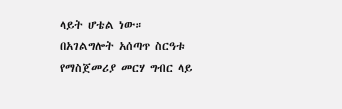ላይት ሆቴል ነው።
በአገልግሎት አሰጣጥ ስርዓቱ የማስጀመሪያ መርሃ ግብር ላይ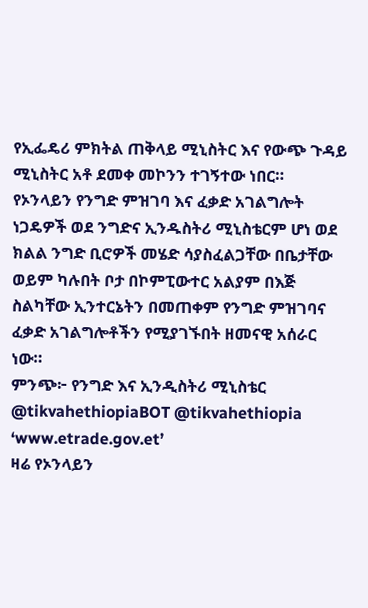የኢፌዴሪ ምክትል ጠቅላይ ሚኒስትር እና የውጭ ጉዳይ ሚኒስትር አቶ ደመቀ መኮንን ተገኝተው ነበር።
የኦንላይን የንግድ ምዝገባ እና ፈቃድ አገልግሎት ነጋዴዎች ወደ ንግድና ኢንዱስትሪ ሚኒስቴርም ሆነ ወደ ክልል ንግድ ቢሮዎች መሄድ ሳያስፈልጋቸው በቤታቸው ወይም ካሉበት ቦታ በኮምፒውተር አልያም በእጅ ስልካቸው ኢንተርኔትን በመጠቀም የንግድ ምዝገባና ፈቃድ አገልግሎቶችን የሚያገኙበት ዘመናዊ አሰራር ነው።
ምንጭ፦ የንግድ እና ኢንዲስትሪ ሚኒስቴር
@tikvahethiopiaBOT @tikvahethiopia
‘www.etrade.gov.et’
ዛሬ የኦንላይን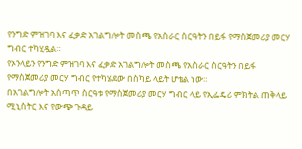የንግድ ምዝገባ እና ፈቃድ አገልግሎት መስጫ የአስራር ስርዓትን በይፋ የማስጀመሪያ መርሃ ግብር ተካሂዷል።
የኦንላይን የንግድ ምዝገባ እና ፈቃድ አገልግሎት መስጫ የአስራር ስርዓትን በይፋ የማስጀመሪያ መርሃ ግብር የተካሄደው በስካይ ላይት ሆቴል ነው።
በአገልግሎት አሰጣጥ ስርዓቱ የማስጀመሪያ መርሃ ግብር ላይ የኢፌዴሪ ምክትል ጠቅላይ ሚኒስትር እና የውጭ ጉዳይ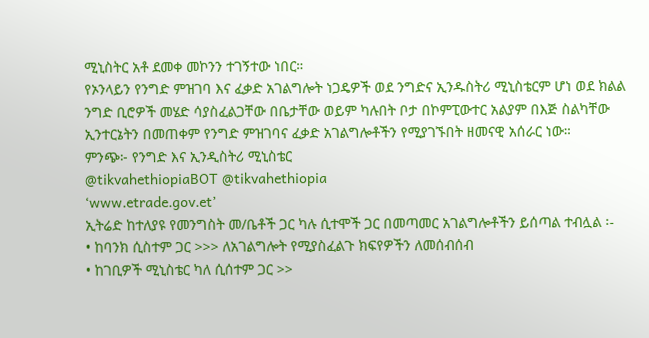ሚኒስትር አቶ ደመቀ መኮንን ተገኝተው ነበር።
የኦንላይን የንግድ ምዝገባ እና ፈቃድ አገልግሎት ነጋዴዎች ወደ ንግድና ኢንዱስትሪ ሚኒስቴርም ሆነ ወደ ክልል ንግድ ቢሮዎች መሄድ ሳያስፈልጋቸው በቤታቸው ወይም ካሉበት ቦታ በኮምፒውተር አልያም በእጅ ስልካቸው ኢንተርኔትን በመጠቀም የንግድ ምዝገባና ፈቃድ አገልግሎቶችን የሚያገኙበት ዘመናዊ አሰራር ነው።
ምንጭ፦ የንግድ እና ኢንዲስትሪ ሚኒስቴር
@tikvahethiopiaBOT @tikvahethiopia
‘www.etrade.gov.et’
ኢትሬድ ከተለያዩ የመንግስት መ/ቤቶች ጋር ካሉ ሲተሞች ጋር በመጣመር አገልግሎቶችን ይሰጣል ተብሏል ፡-
• ከባንክ ሲስተም ጋር >>> ለአገልግሎት የሚያስፈልጉ ክፍየዎችን ለመሰብሰብ
• ከገቢዎች ሚኒስቴር ካለ ሲሰተም ጋር >>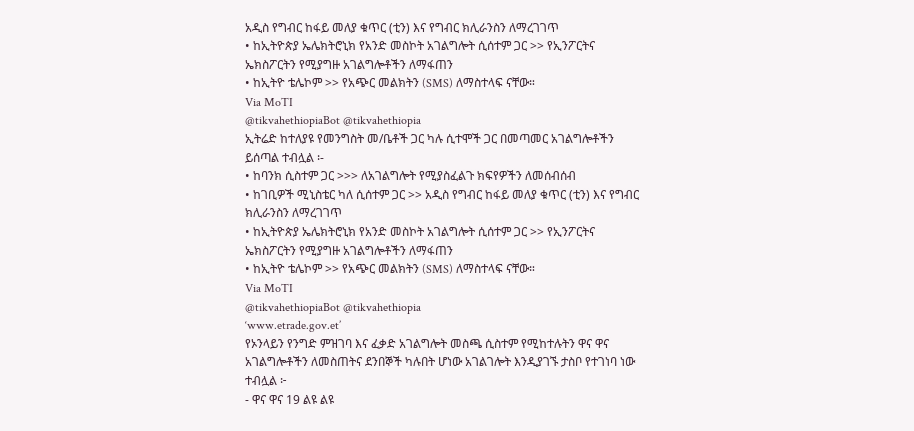አዲስ የግብር ከፋይ መለያ ቁጥር (ቲን) እና የግብር ክሊራንስን ለማረገገጥ
• ከኢትዮጵያ ኤሌክትሮኒክ የአንድ መስኮት አገልግሎት ሲሰተም ጋር >> የኢንፖርትና ኤክስፖርትን የሚያግዙ አገልግሎቶችን ለማፋጠን
• ከኢትዮ ቴሌኮም >> የአጭር መልክትን (SMS) ለማስተላፍ ናቸው።
Via MoTI
@tikvahethiopiaBot @tikvahethiopia
ኢትሬድ ከተለያዩ የመንግስት መ/ቤቶች ጋር ካሉ ሲተሞች ጋር በመጣመር አገልግሎቶችን ይሰጣል ተብሏል ፡-
• ከባንክ ሲስተም ጋር >>> ለአገልግሎት የሚያስፈልጉ ክፍየዎችን ለመሰብሰብ
• ከገቢዎች ሚኒስቴር ካለ ሲሰተም ጋር >> አዲስ የግብር ከፋይ መለያ ቁጥር (ቲን) እና የግብር ክሊራንስን ለማረገገጥ
• ከኢትዮጵያ ኤሌክትሮኒክ የአንድ መስኮት አገልግሎት ሲሰተም ጋር >> የኢንፖርትና ኤክስፖርትን የሚያግዙ አገልግሎቶችን ለማፋጠን
• ከኢትዮ ቴሌኮም >> የአጭር መልክትን (SMS) ለማስተላፍ ናቸው።
Via MoTI
@tikvahethiopiaBot @tikvahethiopia
‘www.etrade.gov.et’
የኦንላይን የንግድ ምዝገባ እና ፈቃድ አገልግሎት መስጫ ሲስተም የሚከተሉትን ዋና ዋና አገልግሎቶችን ለመስጠትና ደንበኞች ካሉበት ሆነው አገልገሎት እንዲያገኙ ታስቦ የተገነባ ነው ተብሏል ፦
- ዋና ዋና 19 ልዩ ልዩ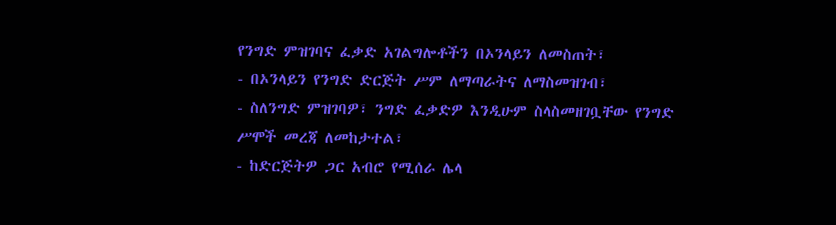የንግድ ምዝገባና ፈቃድ አገልግሎቶችን በኦንላይን ለመስጠት፣
- በኦንላይን የንግድ ድርጅት ሥም ለማጣራትና ለማስመዝገብ፣
- ስለንግድ ምዝገባዎ፣ ንግድ ፈቃድዎ እንዲሁም ስላስመዘገቧቸው የንግድ ሥሞች መረጃ ለመከታተል፣
- ከድርጅትዎ ጋር አብሮ የሚሰራ ሌላ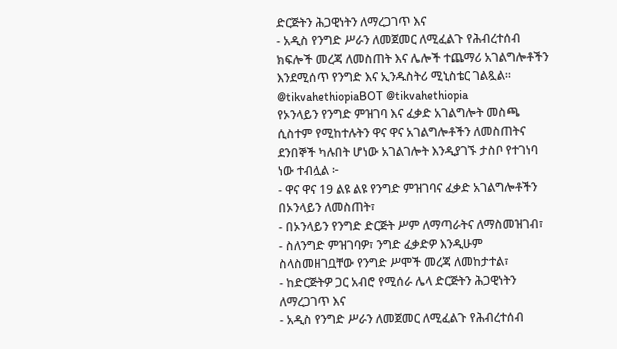ድርጅትን ሕጋዊነትን ለማረጋገጥ እና
- አዲስ የንግድ ሥራን ለመጀመር ለሚፈልጉ የሕብረተሰብ ክፍሎች መረጃ ለመስጠት እና ሌሎች ተጨማሪ አገልግሎቶችን እንደሚሰጥ የንግድ እና ኢንዱስትሪ ሚኒስቴር ገልጿል።
@tikvahethiopiaBOT @tikvahethiopia
የኦንላይን የንግድ ምዝገባ እና ፈቃድ አገልግሎት መስጫ ሲስተም የሚከተሉትን ዋና ዋና አገልግሎቶችን ለመስጠትና ደንበኞች ካሉበት ሆነው አገልገሎት እንዲያገኙ ታስቦ የተገነባ ነው ተብሏል ፦
- ዋና ዋና 19 ልዩ ልዩ የንግድ ምዝገባና ፈቃድ አገልግሎቶችን በኦንላይን ለመስጠት፣
- በኦንላይን የንግድ ድርጅት ሥም ለማጣራትና ለማስመዝገብ፣
- ስለንግድ ምዝገባዎ፣ ንግድ ፈቃድዎ እንዲሁም ስላስመዘገቧቸው የንግድ ሥሞች መረጃ ለመከታተል፣
- ከድርጅትዎ ጋር አብሮ የሚሰራ ሌላ ድርጅትን ሕጋዊነትን ለማረጋገጥ እና
- አዲስ የንግድ ሥራን ለመጀመር ለሚፈልጉ የሕብረተሰብ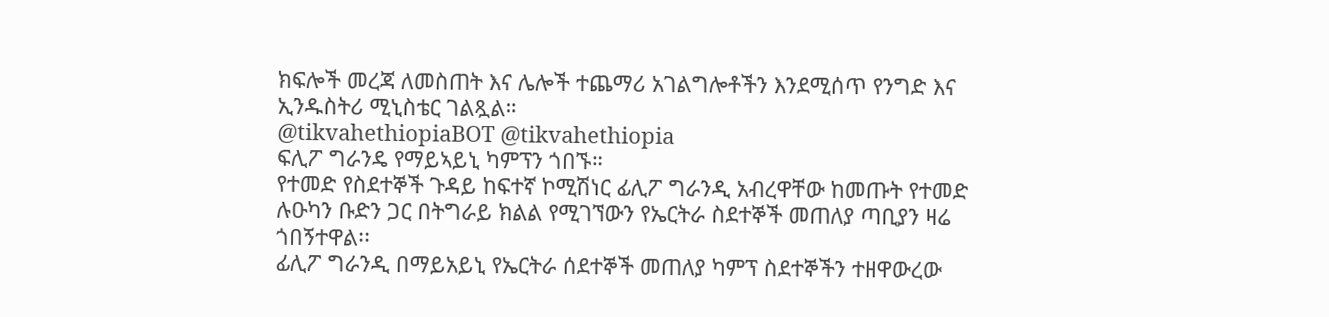ክፍሎች መረጃ ለመስጠት እና ሌሎች ተጨማሪ አገልግሎቶችን እንደሚሰጥ የንግድ እና ኢንዱስትሪ ሚኒስቴር ገልጿል።
@tikvahethiopiaBOT @tikvahethiopia
ፍሊፖ ግራንዴ የማይኣይኒ ካምፕን ጎበኙ።
የተመድ የስደተኞች ጉዳይ ከፍተኛ ኮሚሽነር ፊሊፖ ግራንዲ አብረዋቸው ከመጡት የተመድ ሉዑካን ቡድን ጋር በትግራይ ክልል የሚገኘውን የኤርትራ ስደተኞች መጠለያ ጣቢያን ዛሬ ጎበኝተዋል፡፡
ፊሊፖ ግራንዲ በማይአይኒ የኤርትራ ሰደተኞች መጠለያ ካምፕ ስደተኞችን ተዘዋውረው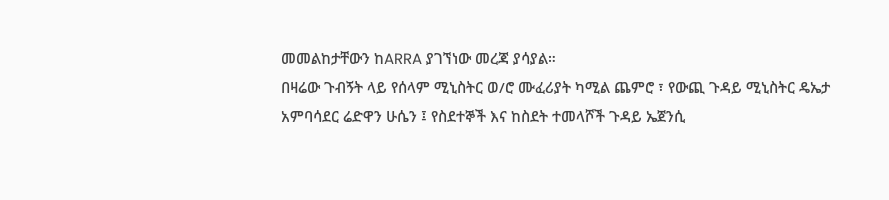መመልከታቸውን ከARRA ያገኘነው መረጃ ያሳያል።
በዛሬው ጉብኝት ላይ የሰላም ሚኒስትር ወ/ሮ ሙፈሪያት ካሚል ጨምሮ ፣ የውጪ ጉዳይ ሚኒስትር ዴኤታ አምባሳደር ሬድዋን ሁሴን ፤ የስደተኞች እና ከስደት ተመላሾች ጉዳይ ኤጀንሲ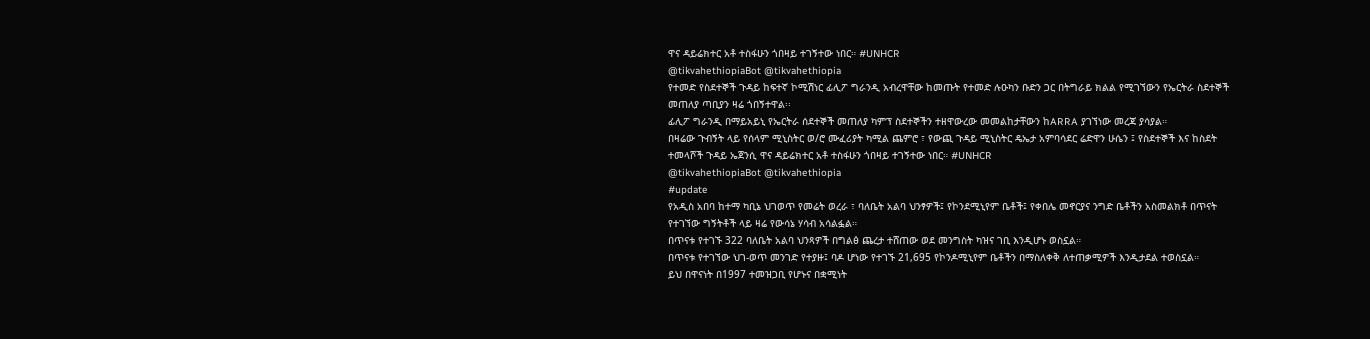ዋና ዳይሬክተር አቶ ተስፋሁን ጎበዛይ ተገኝተው ነበር። #UNHCR
@tikvahethiopiaBot @tikvahethiopia
የተመድ የስደተኞች ጉዳይ ከፍተኛ ኮሚሽነር ፊሊፖ ግራንዲ አብረዋቸው ከመጡት የተመድ ሉዑካን ቡድን ጋር በትግራይ ክልል የሚገኘውን የኤርትራ ስደተኞች መጠለያ ጣቢያን ዛሬ ጎበኝተዋል፡፡
ፊሊፖ ግራንዲ በማይአይኒ የኤርትራ ሰደተኞች መጠለያ ካምፕ ስደተኞችን ተዘዋውረው መመልከታቸውን ከARRA ያገኘነው መረጃ ያሳያል።
በዛሬው ጉብኝት ላይ የሰላም ሚኒስትር ወ/ሮ ሙፈሪያት ካሚል ጨምሮ ፣ የውጪ ጉዳይ ሚኒስትር ዴኤታ አምባሳደር ሬድዋን ሁሴን ፤ የስደተኞች እና ከስደት ተመላሾች ጉዳይ ኤጀንሲ ዋና ዳይሬክተር አቶ ተስፋሁን ጎበዛይ ተገኝተው ነበር። #UNHCR
@tikvahethiopiaBot @tikvahethiopia
#update
የአዲስ አበባ ከተማ ካቢኔ ህገወጥ የመሬት ወረራ ፣ ባለቤት አልባ ህንፃዎች፤ የኮንደሚኒየም ቤቶች፤ የቀበሌ መኖርያና ንግድ ቤቶችን አስመልክቶ በጥናት የተገኘው ግኝትቶች ላይ ዛሬ የውሳኔ ሃሳብ አሳልፏል።
በጥናቱ የተገኙ 322 ባለቤት አልባ ህንጻዎች በግልፅ ጨረታ ተሸጠው ወደ መንግስት ካዝና ገቢ እንዲሆኑ ወስኗል።
በጥናቱ የተገኘው ህገ-ወጥ መንገድ የተያዙ፤ ባዶ ሆነው የተገኙ 21,695 የኮንዶሚኒየም ቤቶችን በማስለቀቅ ለተጠቃሚዎች እንዲታደል ተወስኗል።
ይህ በዋናነት በ1997 ተመዝጋቢ የሆኑና በቋሚነት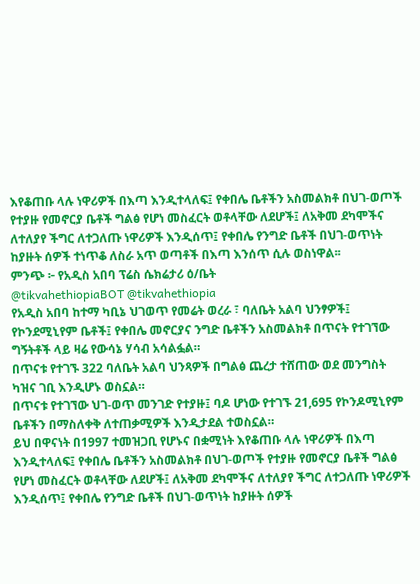እየቆጠቡ ላሉ ነዋሪዎች በእጣ እንዲተላለፍ፤ የቀበሌ ቤቶችን አስመልክቶ በህገ-ወጦች የተያዙ የመኖርያ ቤቶች ግልፅ የሆነ መስፈርት ወቶላቸው ለደሆች፤ ለአቅመ ደካሞችና ለተለያየ ችግር ለተጋለጡ ነዋሪዎች እንዲሰጥ፤ የቀበሌ የንግድ ቤቶች በህገ-ወጥነት ከያዙት ሰዎች ተነጥቆ ለስራ አጥ ወጣቶች በእጣ እንሰጥ ሲሉ ወስነዋል፡፡
ምንጭ ፦ የአዲስ አበባ ፕሬስ ሴክሬታሪ ዕ/ቤት
@tikvahethiopiaBOT @tikvahethiopia
የአዲስ አበባ ከተማ ካቢኔ ህገወጥ የመሬት ወረራ ፣ ባለቤት አልባ ህንፃዎች፤ የኮንደሚኒየም ቤቶች፤ የቀበሌ መኖርያና ንግድ ቤቶችን አስመልክቶ በጥናት የተገኘው ግኝትቶች ላይ ዛሬ የውሳኔ ሃሳብ አሳልፏል።
በጥናቱ የተገኙ 322 ባለቤት አልባ ህንጻዎች በግልፅ ጨረታ ተሸጠው ወደ መንግስት ካዝና ገቢ እንዲሆኑ ወስኗል።
በጥናቱ የተገኘው ህገ-ወጥ መንገድ የተያዙ፤ ባዶ ሆነው የተገኙ 21,695 የኮንዶሚኒየም ቤቶችን በማስለቀቅ ለተጠቃሚዎች እንዲታደል ተወስኗል።
ይህ በዋናነት በ1997 ተመዝጋቢ የሆኑና በቋሚነት እየቆጠቡ ላሉ ነዋሪዎች በእጣ እንዲተላለፍ፤ የቀበሌ ቤቶችን አስመልክቶ በህገ-ወጦች የተያዙ የመኖርያ ቤቶች ግልፅ የሆነ መስፈርት ወቶላቸው ለደሆች፤ ለአቅመ ደካሞችና ለተለያየ ችግር ለተጋለጡ ነዋሪዎች እንዲሰጥ፤ የቀበሌ የንግድ ቤቶች በህገ-ወጥነት ከያዙት ሰዎች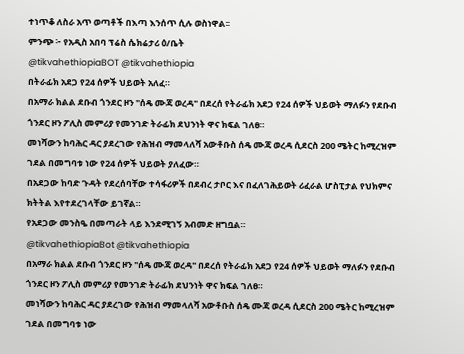ተነጥቆ ለስራ አጥ ወጣቶች በእጣ እንሰጥ ሲሉ ወስነዋል፡፡
ምንጭ ፦ የአዲስ አበባ ፕሬስ ሴክሬታሪ ዕ/ቤት
@tikvahethiopiaBOT @tikvahethiopia
በትራፊክ አደጋ የ24 ሰዎች ህይወት አለፈ።
በአማራ ክልል ደቡብ ጎንደር ዞን "ሰዴ ሙጃ ወረዳ" በደረሰ የትራፊክ አደጋ የ24 ሰዎች ህይወት ማለፉን የደቡብ ጎንደር ዞን ፖሊስ መምሪያ የመንገድ ትራፊክ ደህንነት ዋና ክፍል ገለፀ።
መነሻውን ከባሕር ዳር ያደረገው የሕዝብ ማመላለሻ አውቶቡስ ሰዴ ሙጃ ወረዳ ሲደርስ 200 ሜትር ከሚረዝም ገደል በመግባቱ ነው የ24 ሰዎች ህይወት ያለፈው።
በአደጋው ከባድ ጉዳት የደረሰባቸው ተሳፋሪዎች በደብረ ታቦር እና በፈለገሕይወት ሪፈራል ሆስፒታል የህክምና ክትትል እየተደረገላቸው ይገኛል።
የአደጋው መንስዔ በመጣራት ላይ እንደሚገኝ አብመድ ዘግቧል።
@tikvahethiopiaBot @tikvahethiopia
በአማራ ክልል ደቡብ ጎንደር ዞን "ሰዴ ሙጃ ወረዳ" በደረሰ የትራፊክ አደጋ የ24 ሰዎች ህይወት ማለፉን የደቡብ ጎንደር ዞን ፖሊስ መምሪያ የመንገድ ትራፊክ ደህንነት ዋና ክፍል ገለፀ።
መነሻውን ከባሕር ዳር ያደረገው የሕዝብ ማመላለሻ አውቶቡስ ሰዴ ሙጃ ወረዳ ሲደርስ 200 ሜትር ከሚረዝም ገደል በመግባቱ ነው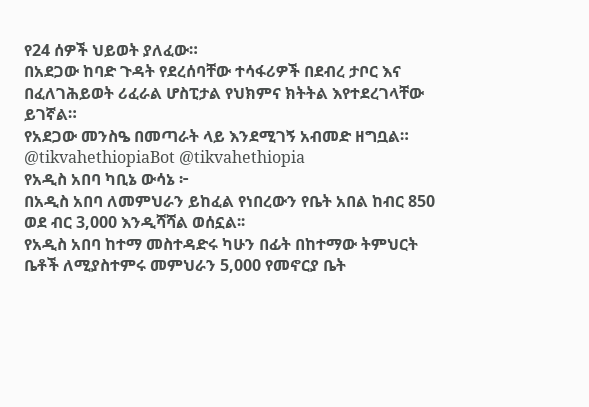የ24 ሰዎች ህይወት ያለፈው።
በአደጋው ከባድ ጉዳት የደረሰባቸው ተሳፋሪዎች በደብረ ታቦር እና በፈለገሕይወት ሪፈራል ሆስፒታል የህክምና ክትትል እየተደረገላቸው ይገኛል።
የአደጋው መንስዔ በመጣራት ላይ እንደሚገኝ አብመድ ዘግቧል።
@tikvahethiopiaBot @tikvahethiopia
የአዲስ አበባ ካቢኔ ውሳኔ ፦
በአዲስ አበባ ለመምህራን ይከፈል የነበረውን የቤት አበል ከብር 850 ወደ ብር 3,000 እንዲሻሻል ወሰኗል፡፡
የአዲስ አበባ ከተማ መስተዳድሩ ካሁን በፊት በከተማው ትምህርት ቤቶች ለሚያስተምሩ መምህራን 5,000 የመኖርያ ቤት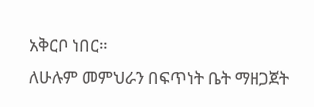አቅርቦ ነበር።
ለሁሉም መምህራን በፍጥነት ቤት ማዘጋጀት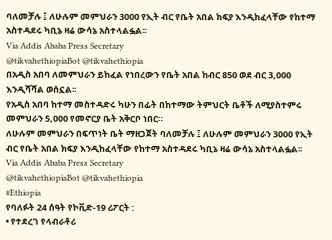ባለመቻሉ ፤ ለሁሉም መምህራን 3000 የኢት ብር የቤት አበል ክፍያ እንዲከፈላቸው የከተማ አስተዳደሩ ካቢኔ ዛሬ ውሳኔ አስተላልፏል፡፡
Via Addis Ababa Press Secretary
@tikvahethiopiaBot @tikvahethiopia
በአዲስ አበባ ለመምህራን ይከፈል የነበረውን የቤት አበል ከብር 850 ወደ ብር 3,000 እንዲሻሻል ወሰኗል፡፡
የአዲስ አበባ ከተማ መስተዳድሩ ካሁን በፊት በከተማው ትምህርት ቤቶች ለሚያስተምሩ መምህራን 5,000 የመኖርያ ቤት አቅርቦ ነበር።
ለሁሉም መምህራን በፍጥነት ቤት ማዘጋጀት ባለመቻሉ ፤ ለሁሉም መምህራን 3000 የኢት ብር የቤት አበል ክፍያ እንዲከፈላቸው የከተማ አስተዳደሩ ካቢኔ ዛሬ ውሳኔ አስተላልፏል፡፡
Via Addis Ababa Press Secretary
@tikvahethiopiaBot @tikvahethiopia
#Ethiopia
የባለፉት 24 ሰዓት የኮቪድ-19 ሪፖርት :
• የተደረገ የላብራቶሪ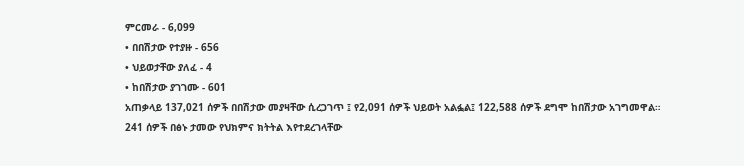ምርመራ - 6,099
• በበሽታው የተያዙ - 656
• ህይወታቸው ያለፈ - 4
• ከበሽታው ያገገሙ - 601
አጠቃላይ 137,021 ሰዎች በበሽታው መያዛቸው ሲረጋገጥ ፤ የ2,091 ሰዎች ህይወት አልፏል፤ 122,588 ሰዎች ደግሞ ከበሽታው አገግመዋል።
241 ሰዎች በፅኑ ታመው የህክምና ክትትል እየተደረገላቸው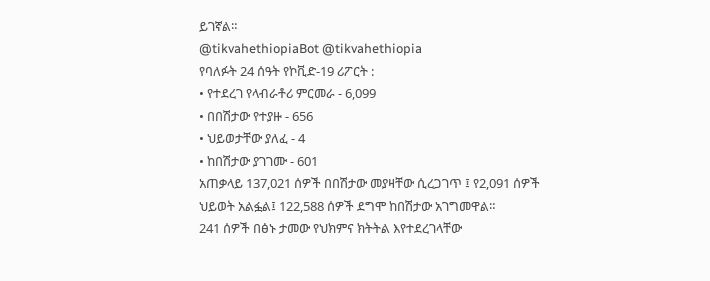ይገኛል።
@tikvahethiopiaBot @tikvahethiopia
የባለፉት 24 ሰዓት የኮቪድ-19 ሪፖርት :
• የተደረገ የላብራቶሪ ምርመራ - 6,099
• በበሽታው የተያዙ - 656
• ህይወታቸው ያለፈ - 4
• ከበሽታው ያገገሙ - 601
አጠቃላይ 137,021 ሰዎች በበሽታው መያዛቸው ሲረጋገጥ ፤ የ2,091 ሰዎች ህይወት አልፏል፤ 122,588 ሰዎች ደግሞ ከበሽታው አገግመዋል።
241 ሰዎች በፅኑ ታመው የህክምና ክትትል እየተደረገላቸው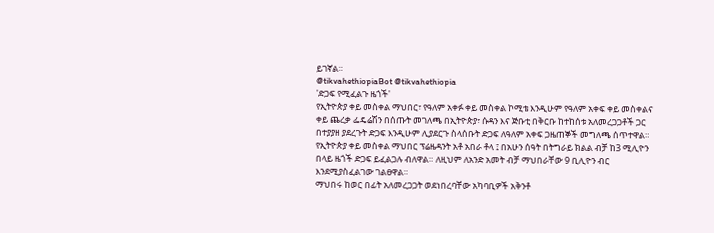ይገኛል።
@tikvahethiopiaBot @tikvahethiopia
'ድጋፍ የሚፈልጉ ዜጎች'
የኢትዮጵያ ቀይ መስቀል ማህበር፣ የዓለም አቀፉ ቀይ መስቀል ኮሚቴ እንዲሁም የዓለም አቀፍ ቀይ መስቀልና ቀይ ጨረቃ ፌዴሬሽን በሰጡት መገለጫ በኢትዮጵያ፣ ሱዳን እና ጅቡቲ በቅርቡ ከተከሰቱ አለመረጋጋቶች ጋር በተያያዘ ያደረጉት ድጋፍ እንዲሁም ሊያደርጉ ስላሰቡት ድጋፍ ለዓለም አቀፍ ጋዜጠኞች መግለጫ ሰጥተዋል።
የኢትዮጵያ ቀይ መስቀል ማህበር ፕሬዜዳንት አቶ አበራ ቶላ ፤ በአሁን ሰዓት በትግራይ ክልል ብቻ ከ3 ሚሊዮን በላይ ዜጎች ድጋፍ ይፈልጋሉ ብለዋል። ለዚህም ለአንድ አመት ብቻ ማህበራቸው 9 ቢሊዮን ብር እንደሚያስፈልገው ገልፀዋል።
ማህበሩ ከወር በፊት አለመረጋጋት ወደነበረባቸው አካባቢዎች አቅንቶ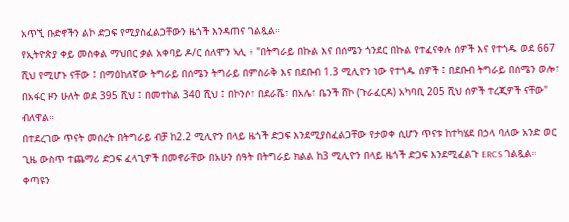አጥኚ ቡድኖችን ልኮ ድጋፍ የሚያስፈልጋቸውን ዜጎች እንዳጠና ገልጿል።
የኢትዮጵያ ቀይ መስቀል ማህበር ቃል አቀባይ ዶ/ር ሰለሞን ኣሊ ፥ "በትግራይ በኩል እና በሰሜን ጎንደር በኩል የተፈናቀሉ ሰዎች እና የተጎዱ ወደ 667 ሺህ የሚሆኑ ናቸው ፤ በማዕከለኛው ትግራይ በሰሜን ትግራይ በምስራቅ እና በደቡብ 1.3 ሚሊዮን ነው የተጎዱ ሰዎች ፤ በደቡብ ትግራይ በሰሜን ወሎ፣ በአፋር ዞን ሁለት ወደ 395 ሺህ ፤ በመተከል 340 ሺህ ፤ በኮንሶ፣ በደራሼ፣ በአሌ፣ ቤንች ሸኮ (ጉራፈርዳ) አካባቢ 205 ሺህ ሰዎች ተረጂዎች ናቸው" ብለዋል።
በተደረገው ጥናት መሰረት በትግራይ ብቻ ከ2.2 ሚሊዮን በላይ ዜጎች ድጋፍ እንደሚያስፈልጋቸው የታወቀ ሲሆን ጥናቱ ከተካሄደ በኃላ ባለው አንድ ወር ጊዜ ውስጥ ተጨማሪ ድጋፍ ፈላጊዎች በመኖራቸው በአሁን ሰዓት በትግራይ ክልል ከ3 ሚሊዮን በላይ ዜጎች ድጋፍ እንደሚፈልጉ ERCS ገልጿል።
ቀጣዩን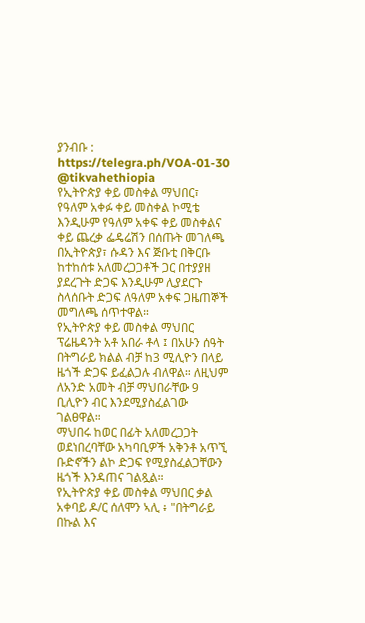ያንብቡ : https://telegra.ph/VOA-01-30
@tikvahethiopia
የኢትዮጵያ ቀይ መስቀል ማህበር፣ የዓለም አቀፉ ቀይ መስቀል ኮሚቴ እንዲሁም የዓለም አቀፍ ቀይ መስቀልና ቀይ ጨረቃ ፌዴሬሽን በሰጡት መገለጫ በኢትዮጵያ፣ ሱዳን እና ጅቡቲ በቅርቡ ከተከሰቱ አለመረጋጋቶች ጋር በተያያዘ ያደረጉት ድጋፍ እንዲሁም ሊያደርጉ ስላሰቡት ድጋፍ ለዓለም አቀፍ ጋዜጠኞች መግለጫ ሰጥተዋል።
የኢትዮጵያ ቀይ መስቀል ማህበር ፕሬዜዳንት አቶ አበራ ቶላ ፤ በአሁን ሰዓት በትግራይ ክልል ብቻ ከ3 ሚሊዮን በላይ ዜጎች ድጋፍ ይፈልጋሉ ብለዋል። ለዚህም ለአንድ አመት ብቻ ማህበራቸው 9 ቢሊዮን ብር እንደሚያስፈልገው ገልፀዋል።
ማህበሩ ከወር በፊት አለመረጋጋት ወደነበረባቸው አካባቢዎች አቅንቶ አጥኚ ቡድኖችን ልኮ ድጋፍ የሚያስፈልጋቸውን ዜጎች እንዳጠና ገልጿል።
የኢትዮጵያ ቀይ መስቀል ማህበር ቃል አቀባይ ዶ/ር ሰለሞን ኣሊ ፥ "በትግራይ በኩል እና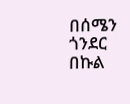በሰሜን ጎንደር በኩል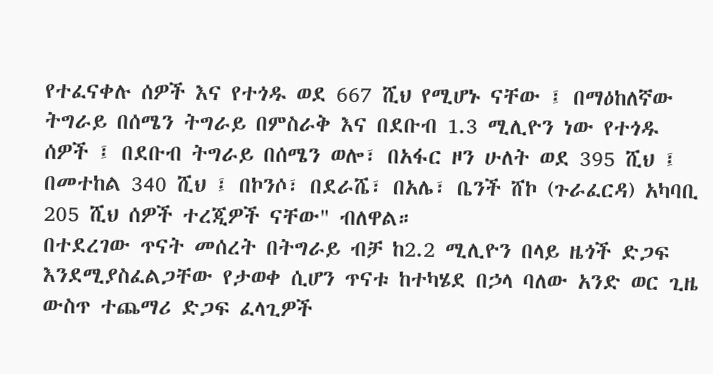የተፈናቀሉ ሰዎች እና የተጎዱ ወደ 667 ሺህ የሚሆኑ ናቸው ፤ በማዕከለኛው ትግራይ በሰሜን ትግራይ በምስራቅ እና በደቡብ 1.3 ሚሊዮን ነው የተጎዱ ሰዎች ፤ በደቡብ ትግራይ በሰሜን ወሎ፣ በአፋር ዞን ሁለት ወደ 395 ሺህ ፤ በመተከል 340 ሺህ ፤ በኮንሶ፣ በደራሼ፣ በአሌ፣ ቤንች ሸኮ (ጉራፈርዳ) አካባቢ 205 ሺህ ሰዎች ተረጂዎች ናቸው" ብለዋል።
በተደረገው ጥናት መሰረት በትግራይ ብቻ ከ2.2 ሚሊዮን በላይ ዜጎች ድጋፍ እንደሚያስፈልጋቸው የታወቀ ሲሆን ጥናቱ ከተካሄደ በኃላ ባለው አንድ ወር ጊዜ ውስጥ ተጨማሪ ድጋፍ ፈላጊዎች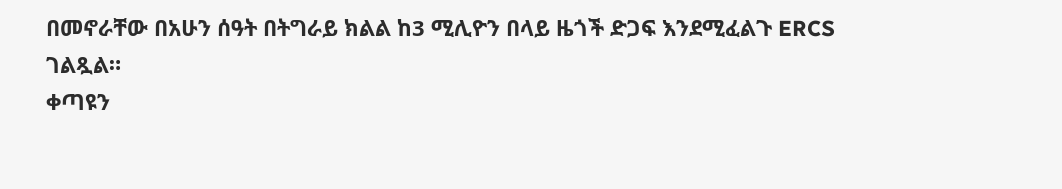በመኖራቸው በአሁን ሰዓት በትግራይ ክልል ከ3 ሚሊዮን በላይ ዜጎች ድጋፍ እንደሚፈልጉ ERCS ገልጿል።
ቀጣዩን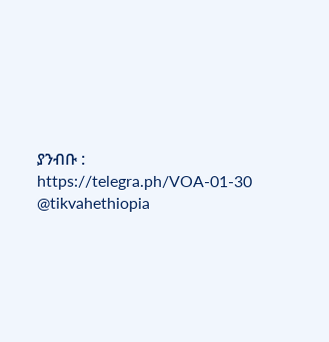ያንብቡ : https://telegra.ph/VOA-01-30
@tikvahethiopia